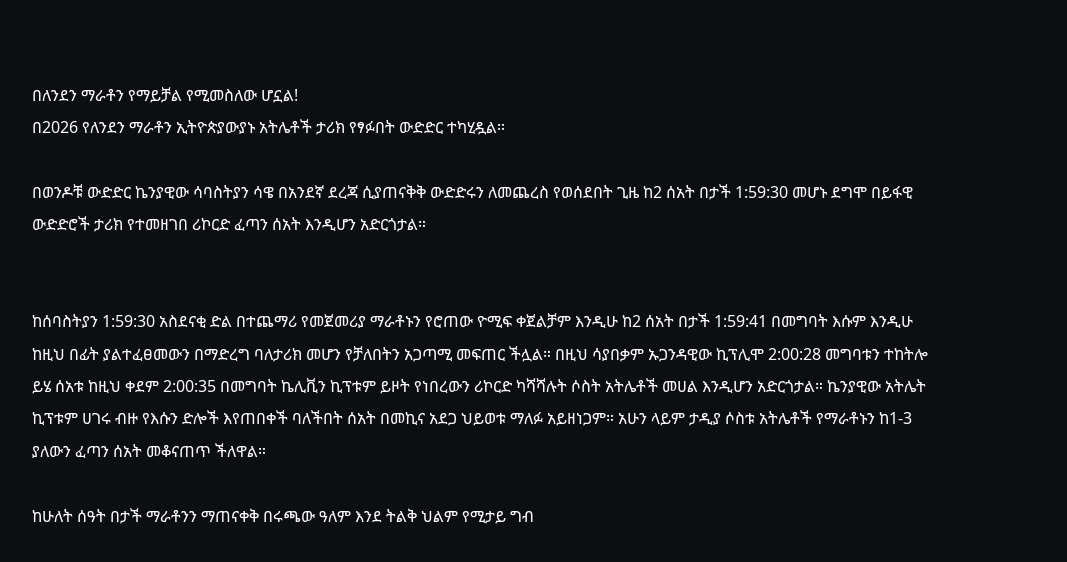በለንደን ማራቶን የማይቻል የሚመስለው ሆኗል!
በ2026 የለንደን ማራቶን ኢትዮጵያውያኑ አትሌቶች ታሪክ የፃፉበት ውድድር ተካሂዷል።

በወንዶቹ ውድድር ኬንያዊው ሳባስትያን ሳዌ በአንደኛ ደረጃ ሲያጠናቅቅ ውድድሩን ለመጨረስ የወሰደበት ጊዜ ከ2 ሰአት በታች 1:59:30 መሆኑ ደግሞ በይፋዊ ውድድሮች ታሪክ የተመዘገበ ሪኮርድ ፈጣን ሰአት እንዲሆን አድርጎታል።


ከሰባስትያን 1:59:30 አስደናቂ ድል በተጨማሪ የመጀመሪያ ማራቶኑን የሮጠው ዮሚፍ ቀጀልቻም እንዲሁ ከ2 ሰአት በታች 1:59:41 በመግባት እሱም እንዲሁ ከዚህ በፊት ያልተፈፀመውን በማድረግ ባለታሪክ መሆን የቻለበትን አጋጣሚ መፍጠር ችሏል። በዚህ ሳያበቃም ኡጋንዳዊው ኪፕሊሞ 2:00:28 መግባቱን ተከትሎ ይሄ ሰአቱ ከዚህ ቀደም 2:00:35 በመግባት ኬሊቪን ኪፕቱም ይዞት የነበረውን ሪኮርድ ካሻሻሉት ሶስት አትሌቶች መሀል እንዲሆን አድርጎታል። ኬንያዊው አትሌት ኪፕቱም ሀገሩ ብዙ የእሱን ድሎች እየጠበቀች ባለችበት ሰአት በመኪና አደጋ ህይወቱ ማለፉ አይዘነጋም። አሁን ላይም ታዲያ ሶስቱ አትሌቶች የማራቶኑን ከ1-3 ያለውን ፈጣን ሰአት መቆናጠጥ ችለዋል።

ከሁለት ሰዓት በታች ማራቶንን ማጠናቀቅ በሩጫው ዓለም እንደ ትልቅ ህልም የሚታይ ግብ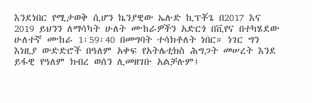እንደነበር የሚታወቅ ሲሆን ኬንያዊው ኤሉድ ኪፕቾጌ በ2017 እና 2019 ይህንን ለማሳካት ሁለት ሙከራዎችን አድርጎ በቪየና በተካሄደው ሁለተኛ ሙከራ 1፡59፡40 በመግባት ተሳክቶለት ነበር። ነገር ግን እነዚያ ውድድሮች በዓለም አቀፍ የአትሌቲክስ ሕግጋት መሠረት እንደ ይፋዊ የዓለም ክብረ ወሰን ሊመዘገቡ አልቻሉም፤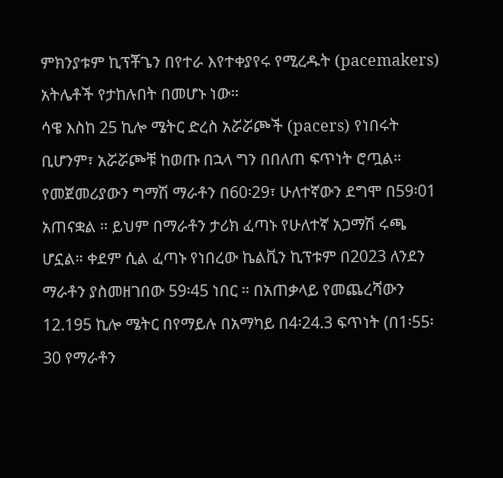ምክንያቱም ኪፕቾጌን በየተራ እየተቀያየሩ የሚረዱት (pacemakers) አትሌቶች የታከሉበት በመሆኑ ነው።
ሳዌ እስከ 25 ኪሎ ሜትር ድረስ አሯሯጮች (pacers) የነበሩት ቢሆንም፣ አሯሯጮቹ ከወጡ በኋላ ግን በበለጠ ፍጥነት ሮጧል። የመጀመሪያውን ግማሽ ማራቶን በ60፡29፣ ሁለተኛውን ደግሞ በ59፡01 አጠናቋል ። ይህም በማራቶን ታሪክ ፈጣኑ የሁለተኛ አጋማሽ ሩጫ ሆኗል። ቀደም ሲል ፈጣኑ የነበረው ኬልቪን ኪፕቱም በ2023 ለንደን ማራቶን ያስመዘገበው 59፡45 ነበር ። በአጠቃላይ የመጨረሻውን 12.195 ኪሎ ሜትር በየማይሉ በአማካይ በ4፡24.3 ፍጥነት (በ1፡55፡30 የማራቶን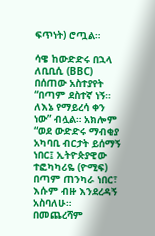ፍጥነት) ሮጧል።

ሳዌ ከውድድሩ በኋላ ለቢቢሲ (BBC) በሰጠው አስተያየት “በጣም ደስተኛ ነኝ። ለእኔ የማይረሳ ቀን ነው” ብሏል። አክሎም “ወደ ውድድሩ ማብቂያ አካባቢ ብርታት ይሰማኝ ነበር፤ ኢትዮጵያዊው ተፎካካሪዬ (ዮሚፍ) በጣም ጠንካራ ነበር፣ እሱም ብዙ እንደረዳኝ አስባለሁ። በመጨረሻም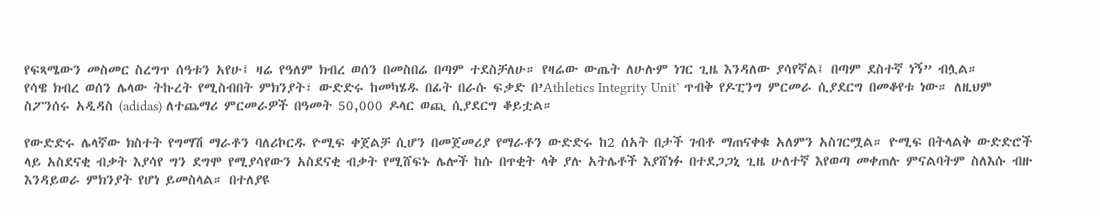የፍጻሜውን መስመር ስረግጥ ሰዓቱን አየሁ፤ ዛሬ የዓለም ክብረ ወሰን በመስበሬ በጣም ተደስቻለሁ። የዛሬው ውጤት ለሁሉም ነገር ጊዜ እንዳለው ያሳየኛል፤ በጣም ደስተኛ ነኝ” ብሏል።
የሳዌ ክብረ ወሰን ሌላው ትኩረት የሚስብበት ምክንያት፣ ውድድሩ ከመካሄዱ በፊት በራሱ ፍቃድ በ’Athletics Integrity Unit’ ጥብቅ የዶፒንግ ምርመራ ሲያደርግ በመቆየቱ ነው። ለዚህም ስፖንሰሩ አዲዳስ (adidas) ለተጨማሪ ምርመራዎች በዓመት 50,000 ዶላር ወጪ ሲያደርግ ቆይቷል።

የውድድሩ ሌላኛው ክስተት የግማሽ ማራቶን ባለሪኮርዱ ዮሚፍ ቀጀልቻ ሲሆን በመጀመሪያ የማራቶን ውድድሩ ከ2 ሰአት በታች ገብቶ ማጠናቀቁ አለምን አስገርሟል። ዮሚፍ በትላልቅ ውድድሮች ላይ አስደናቂ ብቃት እያሳየ ግን ደግሞ የሚያሳየውን አስደናቂ ብቃት የሚሸፍኑ ሌሎች ከሱ በጥቂት ላቅ ያሉ አትሌቶች እያሸነፉ በተደጋጋኒ ጊዜ ሁለተኛ እየወጣ መቀጠሉ ምናልባትም ስለእሱ ብዙ እንዳይወራ ምክንያት የሆነ ይመስላል። በተለያዩ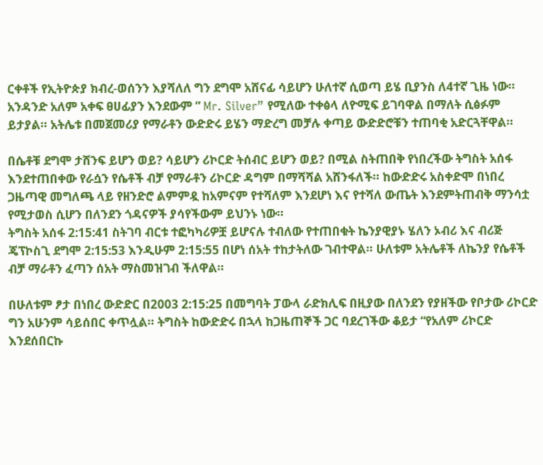ርቀቶች የኢትዮጵያ ክብረ-ወሰንን እያሻለለ ግን ደግሞ አሸናፊ ሳይሆን ሁለተኛ ሲወጣ ይሄ ቢያንስ ለ4ተኛ ጊዜ ነው። አንዳንድ አለም አቀፍ ፀሀፊያን እንደውም ” Mr. Silver” የሚለው ተቀፅላ ለዮሚፍ ይገባዋል በማለት ሲፅፉም ይታያል። አትሌቱ በመጀመሪያ የማራቶን ውድድሩ ይሄን ማድረግ መቻሉ ቀጣይ ውድድሮቹን ተጠባቂ አድርጓቸዋል።

በሴቶቹ ደግሞ ታሸንፍ ይሆን ወይ? ሳይሆን ሪኮርድ ትሰብር ይሆን ወይ? በሚል ስትጠበቅ የነበረችው ትግስት አሰፋ እንደተጠበቀው የራሷን የሴቶች ብቻ የማራቶን ሪኮርድ ዳግም በማሻሻል አሸንፋለች። ከውድድሩ አስቀድሞ በነበረ ጋዜጣዊ መግለጫ ላይ የዘንድሮ ልምምዷ ከአምናም የተሻለም እንደሆነ እና የተሻለ ውጤት እንደምትጠብቅ ማንሳቷ የሚታወስ ሲሆን በለንደን ጎዳናዎች ያሳየችውም ይህንኑ ነው።
ትግስት አሰፋ 2:15:41 ስትገባ ብርቱ ተፎካካሪዎቿ ይሆናሉ ተብለው የተጠበቁት ኬንያዊያኑ ሄለን ኦብሪ እና ብሪጅ ጄፕኮስጊ ደግሞ 2:15:53 እንዲሁም 2:15:55 በሆነ ሰአት ተከታትለው ገብተዋል። ሁለቱም አትሌቶች ለኬንያ የሴቶች ብቻ ማራቶን ፈጣን ሰአት ማስመዝገብ ችለዋል።

በሁለቱም ፆታ በነበረ ውድድር በ2003 2:15:25 በመግባት ፓውላ ራድክሊፍ በዚያው በለንደን የያዘችው የቦታው ሪኮርድ ግን አሁንም ሳይሰበር ቀጥሏል። ትግስት ከውድድሩ በኋላ ከጋዜጠኞች ጋር ባደረገችው ቆይታ “የአለም ሪኮርድ እንደሰበርኩ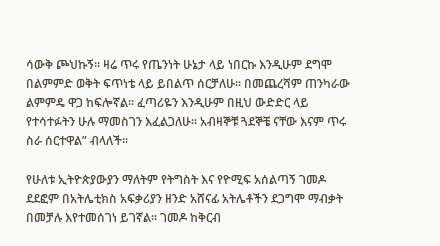ሳውቅ ጮህኩኝ። ዛሬ ጥሩ የጤንነት ሁኔታ ላይ ነበርኩ እንዲሁም ደግሞ በልምምድ ወቅት ፍጥነቴ ላይ ይበልጥ ሰርቻለሁ። በመጨረሻም ጠንካራው ልምምዴ ዋጋ ከፍሎኛል። ፈጣሪዬን እንዲሁም በዚህ ውድድር ላይ የተሳተፉትን ሁሉ ማመስገን እፈልጋለሁ። አብዛኞቹ ጓደኞቼ ናቸው እናም ጥሩ ስራ ሰርተዋል” ብላለች።

የሁለቱ ኢትዮጵያውያን ማለትም የትግስት እና የዮሚፍ አሰልጣኝ ገመዶ ደደፎም በአትሌቲክስ አፍቃሪያን ዘንድ አሸናፊ አትሌቶችን ደጋግሞ ማብቃት በመቻሉ እየተመሰገነ ይገኛል። ገመዶ ከቅርብ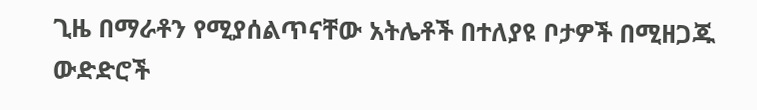ጊዜ በማራቶን የሚያሰልጥናቸው አትሌቶች በተለያዩ ቦታዎች በሚዘጋጁ ውድድሮች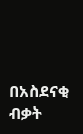በአስደናቂ ብቃት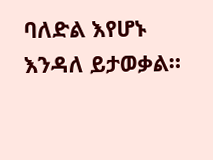ባለድል እየሆኑ እንዳለ ይታወቃል።